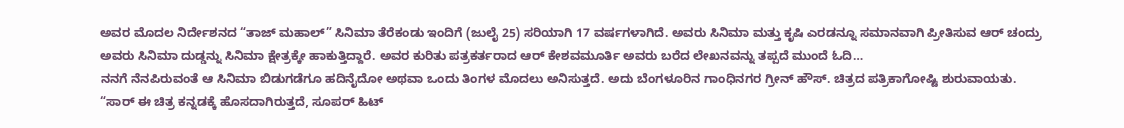ಅವರ ಮೊದಲ ನಿರ್ದೇಶನದ “ತಾಜ್ ಮಹಾಲ್” ಸಿನಿಮಾ ತೆರೆಕಂಡು ಇಂದಿಗೆ (ಜುಲೈ 25) ಸರಿಯಾಗಿ 17 ವರ್ಷಗಳಾಗಿದೆ. ಅವರು ಸಿನಿಮಾ ಮತ್ತು ಕೃಷಿ ಎರಡನ್ನೂ ಸಮಾನವಾಗಿ ಪ್ರೀತಿಸುವ ಆರ್ ಚಂದ್ರು ಅವರು ಸಿನಿಮಾ ದುಡ್ಡನ್ನು ಸಿನಿಮಾ ಕ್ಷೇತ್ರಕ್ಕೇ ಹಾಕುತ್ತಿದ್ದಾರೆ. ಅವರ ಕುರಿತು ಪತ್ರಕರ್ತರಾದ ಆರ್ ಕೇಶವಮೂರ್ತಿ ಅವರು ಬರೆದ ಲೇಖನವನ್ನು ತಪ್ಪದೆ ಮುಂದೆ ಓದಿ…
ನನಗೆ ನೆನಪಿರುವಂತೆ ಆ ಸಿನಿಮಾ ಬಿಡುಗಡೆಗೂ ಹದಿನೈದೋ ಅಥವಾ ಒಂದು ತಿಂಗಳ ಮೊದಲು ಅನಿಸುತ್ತದೆ. ಅದು ಬೆಂಗಳೂರಿನ ಗಾಂಧಿನಗರ ಗ್ರೀನ್ ಹೌಸ್. ಚಿತ್ರದ ಪತ್ರಿಕಾಗೋಷ್ಟಿ ಶುರುವಾಯತು. “ಸಾರ್ ಈ ಚಿತ್ರ ಕನ್ನಡಕ್ಕೆ ಹೊಸದಾಗಿರುತ್ತದೆ, ಸೂಪರ್ ಹಿಟ್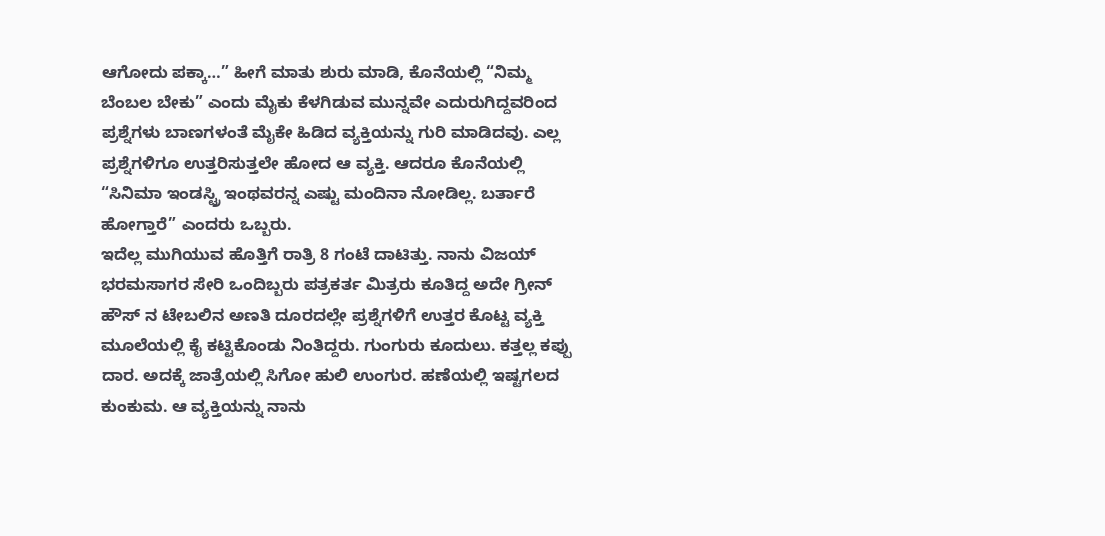ಆಗೋದು ಪಕ್ಕಾ…” ಹೀಗೆ ಮಾತು ಶುರು ಮಾಡಿ, ಕೊನೆಯಲ್ಲಿ “ನಿಮ್ಮ ಬೆಂಬಲ ಬೇಕು” ಎಂದು ಮೈಕು ಕೆಳಗಿಡುವ ಮುನ್ನವೇ ಎದುರುಗಿದ್ದವರಿಂದ ಪ್ರಶ್ನೆಗಳು ಬಾಣಗಳಂತೆ ಮೈಕೇ ಹಿಡಿದ ವ್ಯಕ್ತಿಯನ್ನು ಗುರಿ ಮಾಡಿದವು. ಎಲ್ಲ ಪ್ರಶ್ನೆಗಳಿಗೂ ಉತ್ತರಿಸುತ್ತಲೇ ಹೋದ ಆ ವ್ಯಕ್ತಿ. ಆದರೂ ಕೊನೆಯಲ್ಲಿ “ಸಿನಿಮಾ ಇಂಡಸ್ಟ್ರಿ ಇಂಥವರನ್ನ ಎಷ್ಟು ಮಂದಿನಾ ನೋಡಿಲ್ಲ. ಬರ್ತಾರೆ ಹೋಗ್ತಾರೆ” ಎಂದರು ಒಬ್ಬರು.
ಇದೆಲ್ಲ ಮುಗಿಯುವ ಹೊತ್ತಿಗೆ ರಾತ್ರಿ 8 ಗಂಟೆ ದಾಟಿತ್ತು. ನಾನು ವಿಜಯ್ ಭರಮಸಾಗರ ಸೇರಿ ಒಂದಿಬ್ಬರು ಪತ್ರಕರ್ತ ಮಿತ್ರರು ಕೂತಿದ್ದ ಅದೇ ಗ್ರೀನ್ ಹೌಸ್ ನ ಟೇಬಲಿನ ಅಣತಿ ದೂರದಲ್ಲೇ ಪ್ರಶ್ನೆಗಳಿಗೆ ಉತ್ತರ ಕೊಟ್ಟ ವ್ಯಕ್ತಿ ಮೂಲೆಯಲ್ಲಿ ಕೈ ಕಟ್ಟಿಕೊಂಡು ನಿಂತಿದ್ದರು. ಗುಂಗುರು ಕೂದುಲು. ಕತ್ತಲ್ಲ ಕಪ್ಪು ದಾರ. ಅದಕ್ಕೆ ಜಾತ್ರೆಯಲ್ಲಿ ಸಿಗೋ ಹುಲಿ ಉಂಗುರ. ಹಣೆಯಲ್ಲಿ ಇಷ್ಟಗಲದ ಕುಂಕುಮ. ಆ ವ್ಯಕ್ತಿಯನ್ನು ನಾನು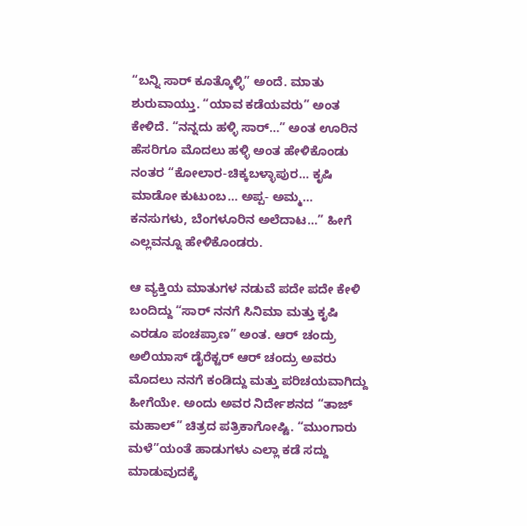“ಬನ್ನಿ ಸಾರ್ ಕೂತ್ಕೊಳ್ಳಿ” ಅಂದೆ. ಮಾತು ಶುರುವಾಯ್ತು. “ಯಾವ ಕಡೆಯವರು” ಅಂತ ಕೇಳಿದೆ. “ನನ್ನದು ಹಳ್ಳಿ ಸಾರ್…” ಅಂತ ಊರಿನ ಹೆಸರಿಗೂ ಮೊದಲು ಹಳ್ಳಿ ಅಂತ ಹೇಳಿಕೊಂಡು ನಂತರ “ಕೋಲಾರ-ಚಿಕ್ಕಬಳ್ಳಾಪುರ… ಕೃಷಿ ಮಾಡೋ ಕುಟುಂಬ… ಅಪ್ಪ- ಅಮ್ಮ… ಕನಸುಗಳು, ಬೆಂಗಳೂರಿನ ಅಲೆದಾಟ…” ಹೀಗೆ ಎಲ್ಲವನ್ನೂ ಹೇಳಿಕೊಂಡರು.

ಆ ವ್ಯಕ್ತಿಯ ಮಾತುಗಳ ನಡುವೆ ಪದೇ ಪದೇ ಕೇಳಿ ಬಂದಿದ್ದು “ಸಾರ್ ನನಗೆ ಸಿನಿಮಾ ಮತ್ತು ಕೃಷಿ ಎರಡೂ ಪಂಚಪ್ರಾಣ” ಅಂತ. ಆರ್ ಚಂದ್ರು ಅಲಿಯಾಸ್ ಡೈರೆಕ್ಟರ್ ಆರ್ ಚಂದ್ರು ಅವರು ಮೊದಲು ನನಗೆ ಕಂಡಿದ್ದು ಮತ್ತು ಪರಿಚಯವಾಗಿದ್ದು ಹೀಗೆಯೇ. ಅಂದು ಅವರ ನಿರ್ದೇಶನದ “ತಾಜ್ ಮಹಾಲ್” ಚಿತ್ರದ ಪತ್ರಿಕಾಗೋಷ್ಟಿ. “ಮುಂಗಾರು ಮಳೆ”ಯಂತೆ ಹಾಡುಗಳು ಎಲ್ಲಾ ಕಡೆ ಸದ್ದು ಮಾಡುವುದಕ್ಕೆ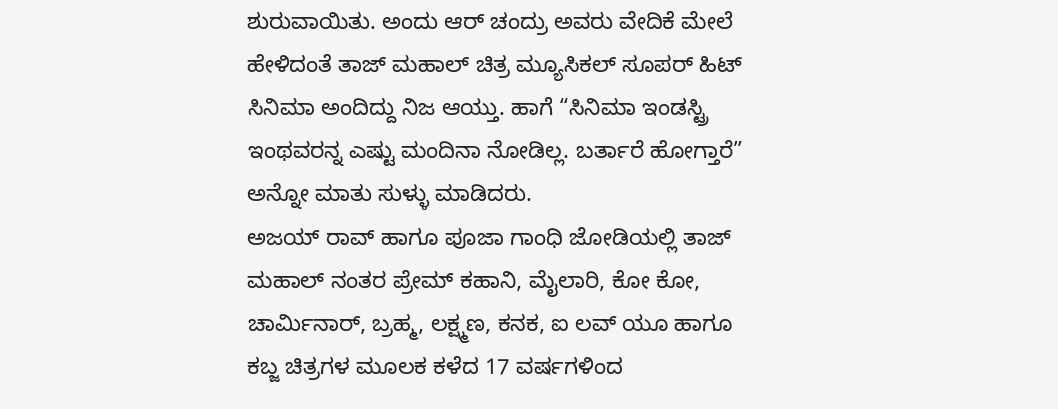ಶುರುವಾಯಿತು. ಅಂದು ಆರ್ ಚಂದ್ರು ಅವರು ವೇದಿಕೆ ಮೇಲೆ ಹೇಳಿದಂತೆ ತಾಜ್ ಮಹಾಲ್ ಚಿತ್ರ ಮ್ಯೂಸಿಕಲ್ ಸೂಪರ್ ಹಿಟ್ ಸಿನಿಮಾ ಅಂದಿದ್ದು ನಿಜ ಆಯ್ತು. ಹಾಗೆ “ಸಿನಿಮಾ ಇಂಡಸ್ಟ್ರಿ ಇಂಥವರನ್ನ ಎಷ್ಟು ಮಂದಿನಾ ನೋಡಿಲ್ಲ. ಬರ್ತಾರೆ ಹೋಗ್ತಾರೆ” ಅನ್ನೋ ಮಾತು ಸುಳ್ಳು ಮಾಡಿದರು.
ಅಜಯ್ ರಾವ್ ಹಾಗೂ ಪೂಜಾ ಗಾಂಧಿ ಜೋಡಿಯಲ್ಲಿ ತಾಜ್ ಮಹಾಲ್ ನಂತರ ಪ್ರೇಮ್ ಕಹಾನಿ, ಮೈಲಾರಿ, ಕೋ ಕೋ, ಚಾರ್ಮಿನಾರ್, ಬ್ರಹ್ಮ, ಲಕ್ಷ್ಮಣ, ಕನಕ, ಐ ಲವ್ ಯೂ ಹಾಗೂ ಕಬ್ಜ ಚಿತ್ರಗಳ ಮೂಲಕ ಕಳೆದ 17 ವರ್ಷಗಳಿಂದ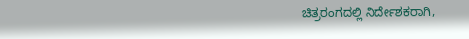ಚಿತ್ರರಂಗದಲ್ಲಿ ನಿರ್ದೇಶಕರಾಗಿ,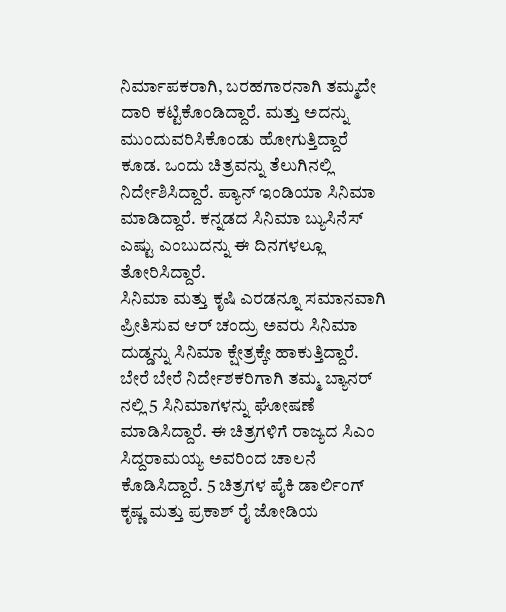ನಿರ್ಮಾಪಕರಾಗಿ, ಬರಹಗಾರನಾಗಿ ತಮ್ಮದೇ ದಾರಿ ಕಟ್ಟಿಕೊಂಡಿದ್ದಾರೆ. ಮತ್ತು ಅದನ್ನು ಮುಂದುವರಿಸಿಕೊಂಡು ಹೋಗುತ್ತಿದ್ದಾರೆ ಕೂಡ. ಒಂದು ಚಿತ್ರವನ್ನು ತೆಲುಗಿನಲ್ಲಿ ನಿರ್ದೇಶಿಸಿದ್ದಾರೆ. ಪ್ಯಾನ್ ಇಂಡಿಯಾ ಸಿನಿಮಾ ಮಾಡಿದ್ದಾರೆ. ಕನ್ನಡದ ಸಿನಿಮಾ ಬ್ಯುಸಿನೆಸ್ ಎಷ್ಟು ಎಂಬುದನ್ನು ಈ ದಿನಗಳಲ್ಲೂ ತೋರಿಸಿದ್ದಾರೆ.
ಸಿನಿಮಾ ಮತ್ತು ಕೃಷಿ ಎರಡನ್ನೂ ಸಮಾನವಾಗಿ ಪ್ರೀತಿಸುವ ಆರ್ ಚಂದ್ರು ಅವರು ಸಿನಿಮಾ ದುಡ್ಡನ್ನು ಸಿನಿಮಾ ಕ್ಷೇತ್ರಕ್ಕೇ ಹಾಕುತ್ತಿದ್ದಾರೆ. ಬೇರೆ ಬೇರೆ ನಿರ್ದೇಶಕರಿಗಾಗಿ ತಮ್ಮ ಬ್ಯಾನರ್ ನಲ್ಲಿ 5 ಸಿನಿಮಾಗಳನ್ನು ಘೋಷಣೆ ಮಾಡಿಸಿದ್ದಾರೆ. ಈ ಚಿತ್ರಗಳಿಗೆ ರಾಜ್ಯದ ಸಿಎಂ ಸಿದ್ದರಾಮಯ್ಯ ಅವರಿಂದ ಚಾಲನೆ ಕೊಡಿಸಿದ್ದಾರೆ. 5 ಚಿತ್ರಗಳ ಪೈಕಿ ಡಾರ್ಲಿಂಗ್ ಕೃಷ್ಣ ಮತ್ತು ಪ್ರಕಾಶ್ ರೈ ಜೋಡಿಯ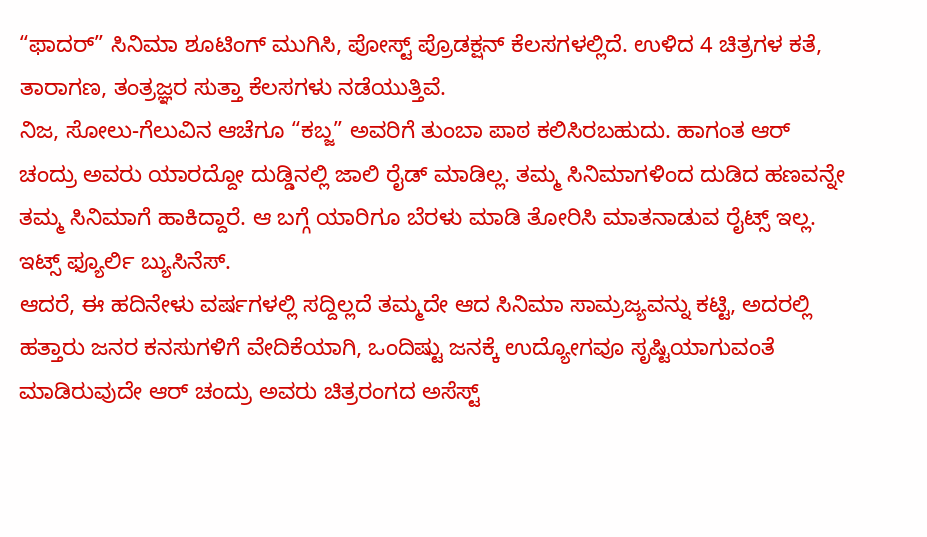“ಫಾದರ್” ಸಿನಿಮಾ ಶೂಟಿಂಗ್ ಮುಗಿಸಿ, ಪೋಸ್ಟ್ ಪ್ರೊಡಕ್ಷನ್ ಕೆಲಸಗಳಲ್ಲಿದೆ. ಉಳಿದ 4 ಚಿತ್ರಗಳ ಕತೆ, ತಾರಾಗಣ, ತಂತ್ರಜ್ಞರ ಸುತ್ತಾ ಕೆಲಸಗಳು ನಡೆಯುತ್ತಿವೆ.
ನಿಜ, ಸೋಲು-ಗೆಲುವಿನ ಆಚೆಗೂ “ಕಬ್ಜ” ಅವರಿಗೆ ತುಂಬಾ ಪಾಠ ಕಲಿಸಿರಬಹುದು. ಹಾಗಂತ ಆರ್ ಚಂದ್ರು ಅವರು ಯಾರದ್ದೋ ದುಡ್ಡಿನಲ್ಲಿ ಜಾಲಿ ರೈಡ್ ಮಾಡಿಲ್ಲ. ತಮ್ಮ ಸಿನಿಮಾಗಳಿಂದ ದುಡಿದ ಹಣವನ್ನೇ ತಮ್ಮ ಸಿನಿಮಾಗೆ ಹಾಕಿದ್ದಾರೆ. ಆ ಬಗ್ಗೆ ಯಾರಿಗೂ ಬೆರಳು ಮಾಡಿ ತೋರಿಸಿ ಮಾತನಾಡುವ ರೈಟ್ಸ್ ಇಲ್ಲ. ಇಟ್ಸ್ ಫ್ಯೂರ್ಲಿ ಬ್ಯುಸಿನೆಸ್.
ಆದರೆ, ಈ ಹದಿನೇಳು ವರ್ಷಗಳಲ್ಲಿ ಸದ್ದಿಲ್ಲದೆ ತಮ್ಮದೇ ಆದ ಸಿನಿಮಾ ಸಾಮ್ರಜ್ಯವನ್ನು ಕಟ್ಟಿ, ಅದರಲ್ಲಿ ಹತ್ತಾರು ಜನರ ಕನಸುಗಳಿಗೆ ವೇದಿಕೆಯಾಗಿ, ಒಂದಿಷ್ಟು ಜನಕ್ಕೆ ಉದ್ಯೋಗವೂ ಸೃಷ್ಟಿಯಾಗುವಂತೆ ಮಾಡಿರುವುದೇ ಆರ್ ಚಂದ್ರು ಅವರು ಚಿತ್ರರಂಗದ ಅಸೆಸ್ಟ್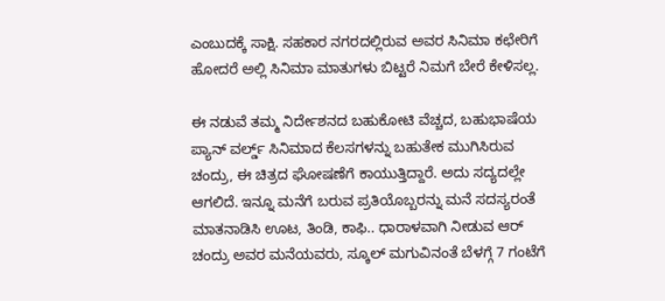ಎಂಬುದಕ್ಕೆ ಸಾಕ್ಷಿ. ಸಹಕಾರ ನಗರದಲ್ಲಿರುವ ಅವರ ಸಿನಿಮಾ ಕಛೇರಿಗೆ ಹೋದರೆ ಅಲ್ಲಿ ಸಿನಿಮಾ ಮಾತುಗಳು ಬಿಟ್ಟರೆ ನಿಮಗೆ ಬೇರೆ ಕೇಳಿಸಲ್ಲ.

ಈ ನಡುವೆ ತಮ್ಮ ನಿರ್ದೇಶನದ ಬಹುಕೋಟಿ ವೆಚ್ಚದ, ಬಹುಭಾಷೆಯ ಪ್ಯಾನ್ ವರ್ಲ್ಡ್ ಸಿನಿಮಾದ ಕೆಲಸಗಳನ್ನು ಬಹುತೇಕ ಮುಗಿಸಿರುವ ಚಂದ್ರು, ಈ ಚಿತ್ರದ ಘೋಷಣೆಗೆ ಕಾಯುತ್ತಿದ್ದಾರೆ. ಅದು ಸದ್ಯದಲ್ಲೇ ಆಗಲಿದೆ. ಇನ್ನೂ ಮನೆಗೆ ಬರುವ ಪ್ರತಿಯೊಬ್ಬರನ್ನು ಮನೆ ಸದಸ್ಯರಂತೆ ಮಾತನಾಡಿಸಿ ಊಟ, ತಿಂಡಿ, ಕಾಫಿ.. ಧಾರಾಳವಾಗಿ ನೀಡುವ ಆರ್ ಚಂದ್ರು ಅವರ ಮನೆಯವರು, ಸ್ಕೂಲ್ ಮಗುವಿನಂತೆ ಬೆಳಗ್ಗೆ 7 ಗಂಟೆಗೆ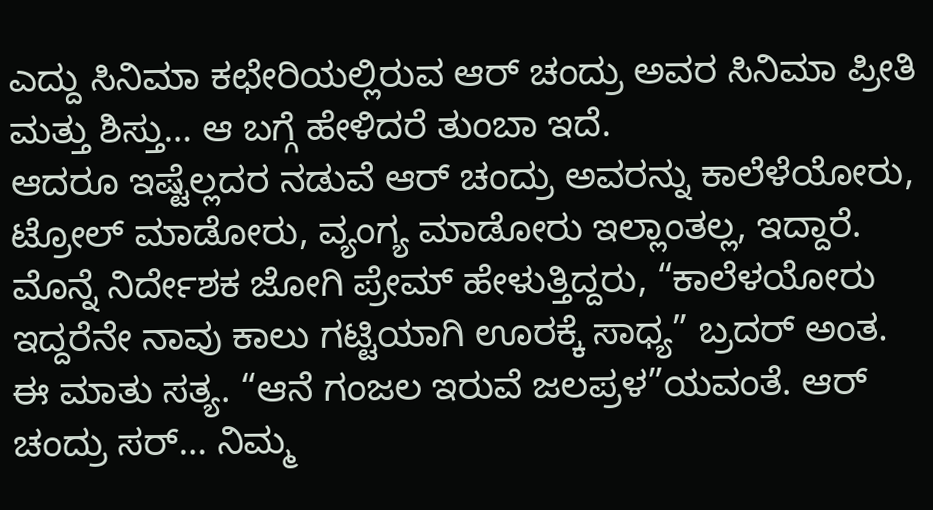ಎದ್ದು ಸಿನಿಮಾ ಕಛೇರಿಯಲ್ಲಿರುವ ಆರ್ ಚಂದ್ರು ಅವರ ಸಿನಿಮಾ ಪ್ರೀತಿ ಮತ್ತು ಶಿಸ್ತು… ಆ ಬಗ್ಗೆ ಹೇಳಿದರೆ ತುಂಬಾ ಇದೆ.
ಆದರೂ ಇಷ್ಟೆಲ್ಲದರ ನಡುವೆ ಆರ್ ಚಂದ್ರು ಅವರನ್ನು ಕಾಲೆಳೆಯೋರು, ಟ್ರೋಲ್ ಮಾಡೋರು, ವ್ಯಂಗ್ಯ ಮಾಡೋರು ಇಲ್ಲಾಂತಲ್ಲ, ಇದ್ದಾರೆ. ಮೊನ್ನೆ ನಿರ್ದೇಶಕ ಜೋಗಿ ಪ್ರೇಮ್ ಹೇಳುತ್ತಿದ್ದರು, “ಕಾಲೆಳಯೋರು ಇದ್ದರೆನೇ ನಾವು ಕಾಲು ಗಟ್ಟಿಯಾಗಿ ಊರಕ್ಕೆ ಸಾಧ್ಯ” ಬ್ರದರ್ ಅಂತ. ಈ ಮಾತು ಸತ್ಯ. “ಆನೆ ಗಂಜಲ ಇರುವೆ ಜಲಪ್ರಳ”ಯವಂತೆ. ಆರ್ ಚಂದ್ರು ಸರ್… ನಿಮ್ಮ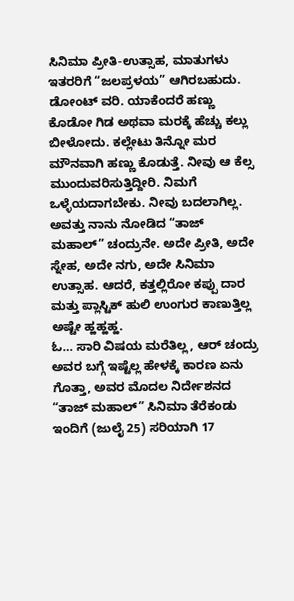ಸಿನಿಮಾ ಪ್ರೀತಿ-ಉತ್ಸಾಹ, ಮಾತುಗಳು ಇತರರಿಗೆ “ಜಲಪ್ರಳಯ” ಆಗಿರಬಹುದು. ಡೋಂಟ್ ವರಿ. ಯಾಕೆಂದರೆ ಹಣ್ಣು ಕೊಡೋ ಗಿಡ ಅಥವಾ ಮರಕ್ಕೆ ಹೆಚ್ಚು ಕಲ್ಲು ಬೀಳೋದು. ಕಲ್ಲೇಟು ತಿನ್ನೋ ಮರ ಮೌನವಾಗಿ ಹಣ್ಣು ಕೊಡುತ್ತೆ. ನೀವು ಆ ಕೆಲ್ಸ ಮುಂದುವರಿಸುತ್ತಿದ್ದೀರಿ. ನಿಮಗೆ ಒಳ್ಳೆಯದಾಗಬೇಕು. ನೀವು ಬದಲಾಗಿಲ್ಲ. ಅವತ್ತು ನಾನು ನೋಡಿದ “ತಾಜ್ ಮಹಾಲ್” ಚಂದ್ರುನೇ. ಅದೇ ಪ್ರೀತಿ, ಅದೇ ಸ್ನೇಹ, ಅದೇ ನಗು, ಅದೇ ಸಿನಿಮಾ ಉತ್ಸಾಹ. ಆದರೆ, ಕತ್ತಲ್ಲಿರೋ ಕಪ್ಪು ದಾರ ಮತ್ತು ಪ್ಲಾಸ್ಟಿಕ್ ಹುಲಿ ಉಂಗುರ ಕಾಣುತ್ತಿಲ್ಲ ಅಷ್ಟೇ ಹ್ಹಹ್ಹಹ್ಹ.
ಓ… ಸಾರಿ ವಿಷಯ ಮರೆತಿಲ್ಲ, ಆರ್ ಚಂದ್ರು ಅವರ ಬಗ್ಗೆ ಇಷ್ಟೆಲ್ಲ ಹೇಳಕ್ಕೆ ಕಾರಣ ಏನು ಗೊತ್ತಾ, ಅವರ ಮೊದಲ ನಿರ್ದೇಶನದ “ತಾಜ್ ಮಹಾಲ್” ಸಿನಿಮಾ ತೆರೆಕಂಡು ಇಂದಿಗೆ (ಜುಲೈ 25) ಸರಿಯಾಗಿ 17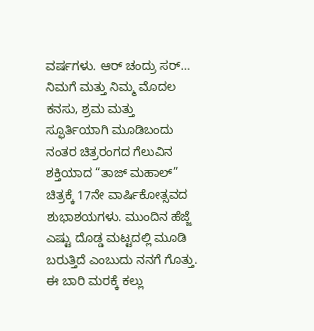ವರ್ಷಗಳು. ಆರ್ ಚಂದ್ರು ಸರ್… ನಿಮಗೆ ಮತ್ತು ನಿಮ್ಮ ಮೊದಲ ಕನಸು, ಶ್ರಮ ಮತ್ತು ಸ್ಫೂರ್ತಿಯಾಗಿ ಮೂಡಿಬಂದು ನಂತರ ಚಿತ್ರರಂಗದ ಗೆಲುವಿನ ಶಕ್ತಿಯಾದ “ತಾಜ್ ಮಹಾಲ್” ಚಿತ್ರಕ್ಕೆ 17ನೇ ವಾರ್ಷಿಕೋತ್ಸವದ ಶುಭಾಶಯಗಳು. ಮುಂದಿನ ಹೆಜ್ಜೆ ಎಷ್ಟು ದೊಡ್ಡ ಮಟ್ಟದಲ್ಲಿ ಮೂಡಿ ಬರುತ್ತಿದೆ ಎಂಬುದು ನನಗೆ ಗೊತ್ತು. ಈ ಬಾರಿ ಮರಕ್ಕೆ ಕಲ್ಲು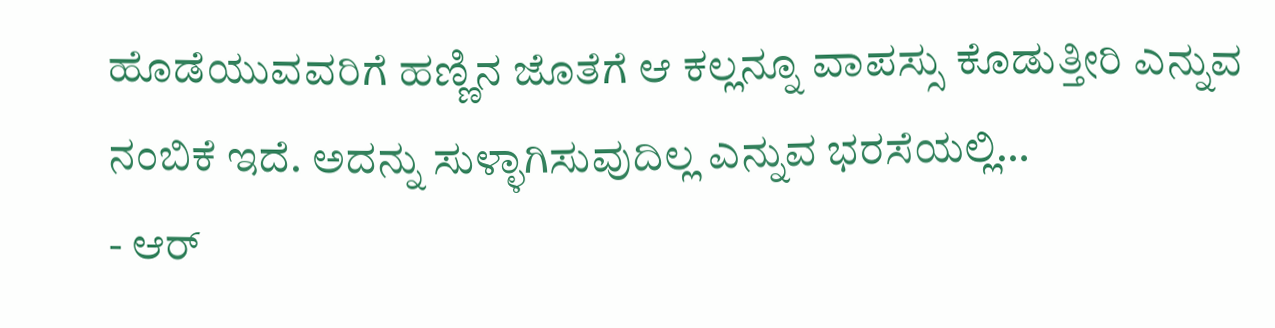ಹೊಡೆಯುವವರಿಗೆ ಹಣ್ಣಿನ ಜೊತೆಗೆ ಆ ಕಲ್ಲನ್ನೂ ವಾಪಸ್ಸು ಕೊಡುತ್ತೀರಿ ಎನ್ನುವ ನಂಬಿಕೆ ಇದೆ. ಅದನ್ನು ಸುಳ್ಳಾಗಿಸುವುದಿಲ್ಲ ಎನ್ನುವ ಭರಸೆಯಲ್ಲಿ…
- ಆರ್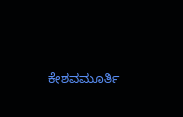ಕೇಶವಮೂರ್ತಿ